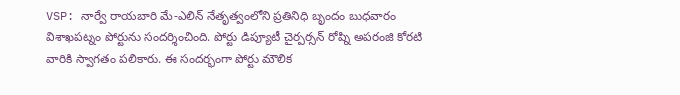VSP: నార్వే రాయబారి మే-ఎలిన్ నేతృత్వంలోని ప్రతినిధి బృందం బుధవారం విశాఖపట్నం పోర్టును సందర్శించింది. పోర్టు డిప్యూటీ చైర్పర్సన్ రోష్ని అపరంజి కోరటి వారికి స్వాగతం పలికారు. ఈ సందర్భంగా పోర్టు మౌలిక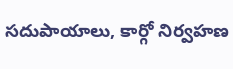సదుపాయాలు, కార్గో నిర్వహణ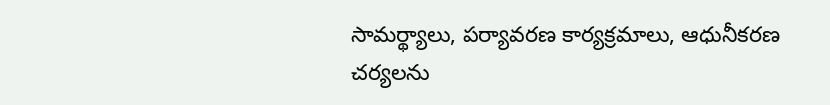సామర్థ్యాలు, పర్యావరణ కార్యక్రమాలు, ఆధునీకరణ చర్యలను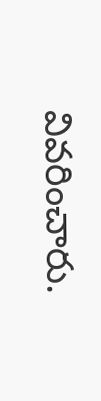వివరించారు.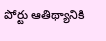పోర్టు ఆతిథ్యానికి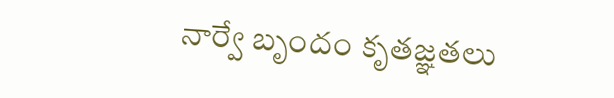నార్వే బృందం కృతజ్ఞతలు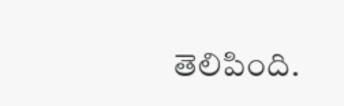తెలిపింది.